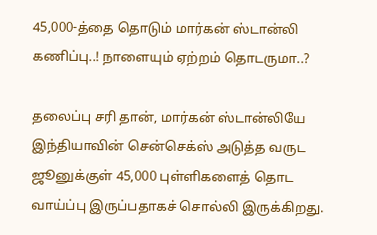45,000-த்தை தொடும் மார்கன் ஸ்டான்லி கணிப்பு..! நாளையும் ஏற்றம் தொடருமா..?

தலைப்பு சரி தான், மார்கன் ஸ்டான்லியே இந்தியாவின் சென்செக்ஸ் அடுத்த வருட ஜூனுக்குள் 45,000 புள்ளிகளைத் தொட வாய்ப்பு இருப்பதாகச் சொல்லி இருக்கிறது.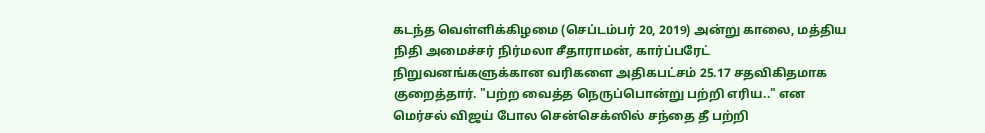கடந்த வெள்ளிக்கிழமை (செப்டம்பர் 20, 2019) அன்று காலை, மத்திய நிதி அமைச்சர் நிர்மலா சீதாராமன், கார்ப்பரேட் நிறுவனங்களுக்கான வரிகளை அதிகபட்சம் 25.17 சதவிகிதமாக குறைத்தார். "பற்ற வைத்த நெருப்பொன்று பற்றி எரிய.." என மெர்சல் விஜய் போல சென்செக்ஸில் சந்தை தீ பற்றி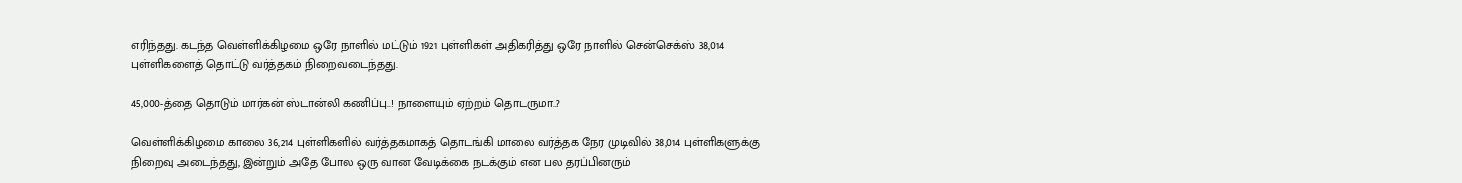எரிந்தது. கடந்த வெள்ளிக்கிழமை ஒரே நாளில் மட்டும் 1921 புள்ளிகள் அதிகரித்து ஒரே நாளில் சென்செக்ஸ் 38,014 புள்ளிகளைத் தொட்டு வர்த்தகம் நிறைவடைந்தது.

45,000-த்தை தொடும் மார்கன் ஸ்டான்லி கணிப்பு..! நாளையும் ஏற்றம் தொடருமா..?

வெள்ளிக்கிழமை காலை 36,214 புள்ளிகளில் வர்த்தகமாகத் தொடங்கி மாலை வர்த்தக நேர முடிவில் 38,014 புள்ளிகளுக்கு நிறைவு அடைந்தது, இன்றும் அதே போல ஒரு வான வேடிக்கை நடக்கும் என பல தரப்பினரும்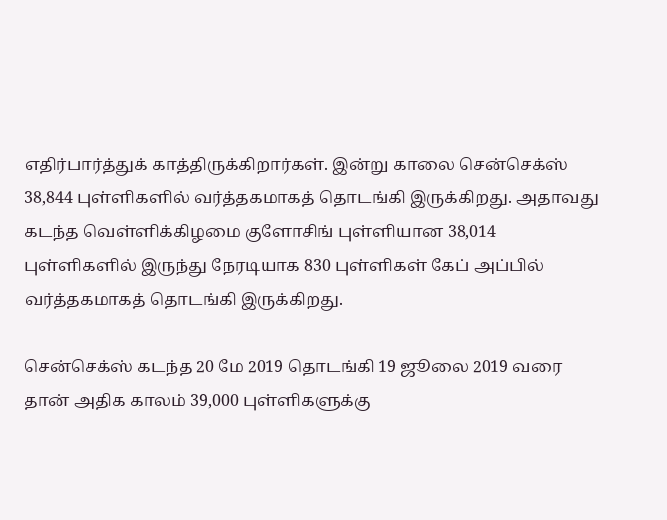எதிர்பார்த்துக் காத்திருக்கிறார்கள். இன்று காலை சென்செக்ஸ் 38,844 புள்ளிகளில் வர்த்தகமாகத் தொடங்கி இருக்கிறது. அதாவது கடந்த வெள்ளிக்கிழமை குளோசிங் புள்ளியான 38,014 புள்ளிகளில் இருந்து நேரடியாக 830 புள்ளிகள் கேப் அப்பில் வர்த்தகமாகத் தொடங்கி இருக்கிறது.

சென்செக்ஸ் கடந்த 20 மே 2019 தொடங்கி 19 ஜூலை 2019 வரை தான் அதிக காலம் 39,000 புள்ளிகளுக்கு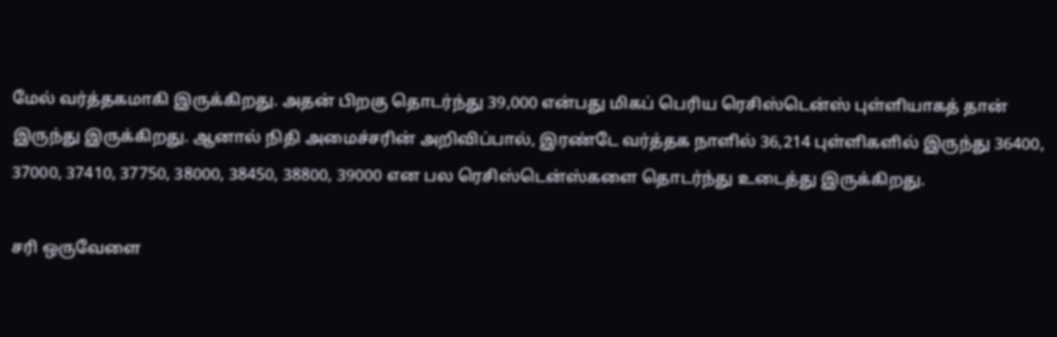மேல் வர்த்தகமாகி இருக்கிறது. அதன் பிறகு தொடர்ந்து 39,000 என்பது மிகப் பெரிய ரெசிஸ்டென்ஸ் புள்ளியாகத் தான் இருந்து இருக்கிறது. ஆனால் நிதி அமைச்சரின் அறிவிப்பால், இரண்டே வர்த்தக நாளில் 36,214 புள்ளிகளில் இருந்து 36400, 37000, 37410, 37750, 38000, 38450, 38800, 39000 என பல ரெசிஸ்டென்ஸ்களை தொடர்ந்து உடைத்து இருக்கிறது.

சரி ஒருவேளை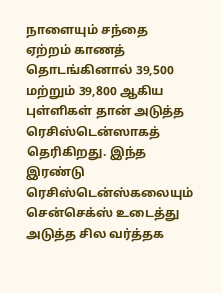நாளையும் சந்தை ஏற்றம் காணத் தொடங்கினால் 39,500 மற்றும் 39,800 ஆகிய புள்ளிகள் தான் அடுத்த ரெசிஸ்டென்ஸாகத் தெரிகிறது. இந்த இரண்டு ரெசிஸ்டென்ஸ்கலையும் சென்செக்ஸ் உடைத்து அடுத்த சில வர்த்தக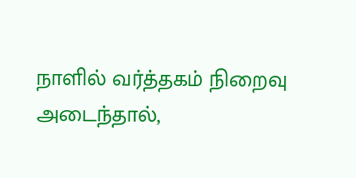நாளில் வர்த்தகம் நிறைவு அடைந்தால்,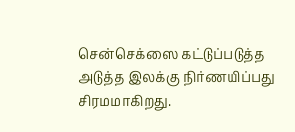சென்செக்ஸை கட்டுப்படுத்த அடுத்த இலக்கு நிர்ணயிப்பது சிரமமாகிறது.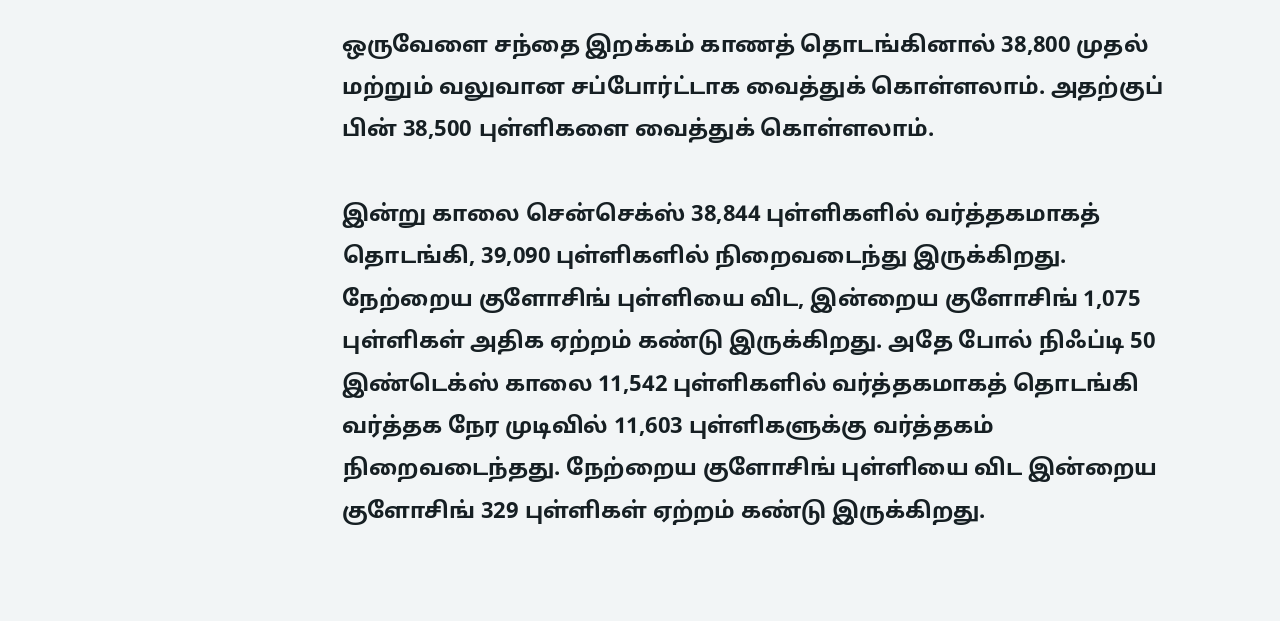ஒருவேளை சந்தை இறக்கம் காணத் தொடங்கினால் 38,800 முதல் மற்றும் வலுவான சப்போர்ட்டாக வைத்துக் கொள்ளலாம். அதற்குப் பின் 38,500 புள்ளிகளை வைத்துக் கொள்ளலாம்.

இன்று காலை சென்செக்ஸ் 38,844 புள்ளிகளில் வர்த்தகமாகத் தொடங்கி, 39,090 புள்ளிகளில் நிறைவடைந்து இருக்கிறது. நேற்றைய குளோசிங் புள்ளியை விட, இன்றைய குளோசிங் 1,075 புள்ளிகள் அதிக ஏற்றம் கண்டு இருக்கிறது. அதே போல் நிஃப்டி 50 இண்டெக்ஸ் காலை 11,542 புள்ளிகளில் வர்த்தகமாகத் தொடங்கி வர்த்தக நேர முடிவில் 11,603 புள்ளிகளுக்கு வர்த்தகம் நிறைவடைந்தது. நேற்றைய குளோசிங் புள்ளியை விட இன்றைய குளோசிங் 329 புள்ளிகள் ஏற்றம் கண்டு இருக்கிறது.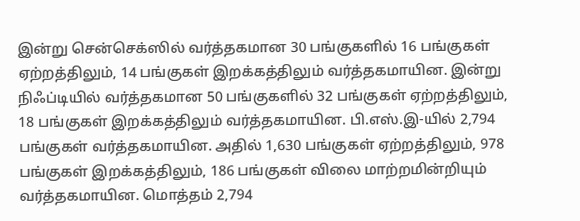இன்று சென்செக்ஸில் வர்த்தகமான 30 பங்குகளில் 16 பங்குகள் ஏற்றத்திலும், 14 பங்குகள் இறக்கத்திலும் வர்த்தகமாயின. இன்று நிஃப்டியில் வர்த்தகமான 50 பங்குகளில் 32 பங்குகள் ஏற்றத்திலும், 18 பங்குகள் இறக்கத்திலும் வர்த்தகமாயின. பி.எஸ்.இ-யில் 2,794 பங்குகள் வர்த்தகமாயின. அதில் 1,630 பங்குகள் ஏற்றத்திலும், 978 பங்குகள் இறக்கத்திலும், 186 பங்குகள் விலை மாற்றமின்றியும் வர்த்தகமாயின. மொத்தம் 2,794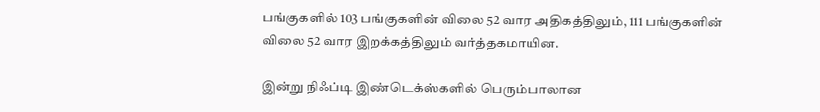பங்குகளில் 103 பங்குகளின் விலை 52 வார அதிகத்திலும், 111 பங்குகளின் விலை 52 வார இறக்கத்திலும் வர்த்தகமாயின.

இன்று நிஃப்டி இண்டெக்ஸ்களில் பெரும்பாலான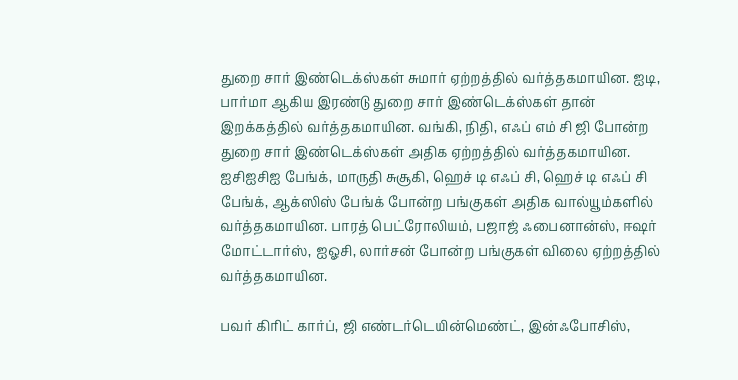துறை சார் இண்டெக்ஸ்கள் சுமார் ஏற்றத்தில் வர்த்தகமாயின. ஐடி, பார்மா ஆகிய இரண்டு துறை சார் இண்டெக்ஸ்கள் தான் இறக்கத்தில் வர்த்தகமாயின. வங்கி, நிதி, எஃப் எம் சி ஜி போன்ற துறை சார் இண்டெக்ஸ்கள் அதிக ஏற்றத்தில் வர்த்தகமாயின. ஐசிஐசிஐ பேங்க், மாருதி சுசூகி, ஹெச் டி எஃப் சி, ஹெச் டி எஃப் சி பேங்க், ஆக்ஸிஸ் பேங்க் போன்ற பங்குகள் அதிக வால்யூம்களில் வர்த்தகமாயின. பாரத் பெட்ரோலியம், பஜாஜ் ஃபைனான்ஸ், ஈஷர் மோட்டார்ஸ், ஐஓசி, லார்சன் போன்ற பங்குகள் விலை ஏற்றத்தில் வர்த்தகமாயின.

பவர் கிரிட் கார்ப், ஜி எண்டர்டெயின்மெண்ட், இன்ஃபோசிஸ்,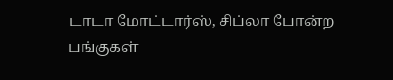டாடா மோட்டார்ஸ், சிப்லா போன்ற பங்குகள்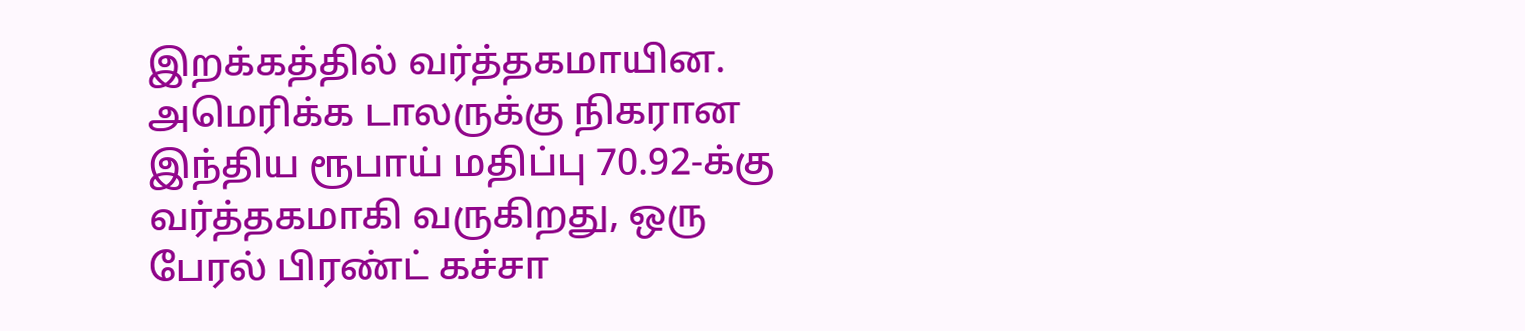இறக்கத்தில் வர்த்தகமாயின. அமெரிக்க டாலருக்கு நிகரான இந்திய ரூபாய் மதிப்பு 70.92-க்கு வர்த்தகமாகி வருகிறது, ஒரு பேரல் பிரண்ட் கச்சா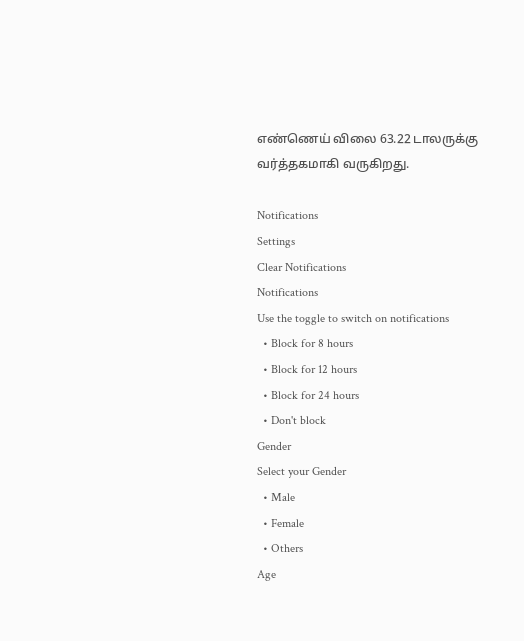எண்ணெய் விலை 63.22 டாலருக்கு வர்த்தகமாகி வருகிறது.

Notifications
Settings
Clear Notifications
Notifications
Use the toggle to switch on notifications
  • Block for 8 hours
  • Block for 12 hours
  • Block for 24 hours
  • Don't block
Gender
Select your Gender
  • Male
  • Female
  • Others
Age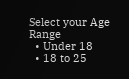Select your Age Range
  • Under 18
  • 18 to 25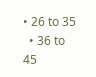• 26 to 35
  • 36 to 45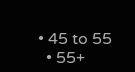• 45 to 55
  • 55+